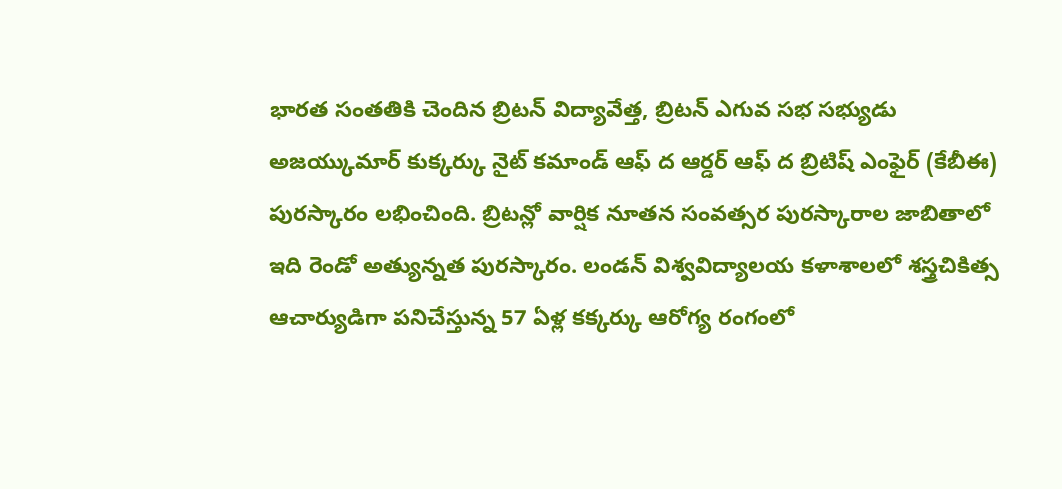భారత సంతతికి చెందిన బ్రిటన్ విద్యావేత్త, బ్రిటన్ ఎగువ సభ సభ్యుడు అజయ్కుమార్ కుక్కర్కు నైట్ కమాండ్ ఆఫ్ ద ఆర్డర్ ఆఫ్ ద బ్రిటిష్ ఎంఫైర్ (కేబీఈ) పురస్కారం లభించింది. బ్రిటన్లో వార్షిక నూతన సంవత్సర పురస్కారాల జాబితాలో ఇది రెండో అత్యున్నత పురస్కారం. లండన్ విశ్వవిద్యాలయ కళాశాలలో శస్త్రచికిత్స ఆచార్యుడిగా పనిచేస్తున్న 57 ఏళ్ల కక్కర్కు ఆరోగ్య రంగంలో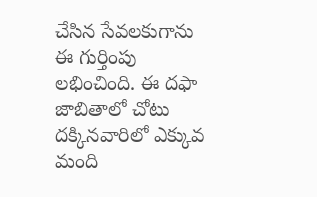చేసిన సేవలకుగాను ఈ గుర్తింపు లభించింది. ఈ దఫా జాబితాలో చోటు దక్కినవారిలో ఎక్కువ మంది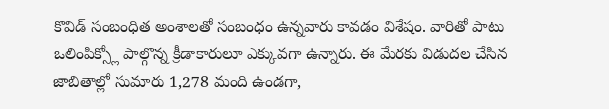కొవిడ్ సంబంధిత అంశాలతో సంబంధం ఉన్నవారు కావడం విశేషం. వారితో పాటు ఒలింపిక్స్లో పాల్గొన్న క్రీడాకారులూ ఎక్కువగా ఉన్నారు. ఈ మేరకు విడుదల చేసిన జాబితాల్లో సుమారు 1,278 మంది ఉండగా,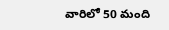వారిలో 50 మంది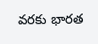వరకు భారత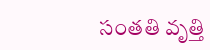సంతతి వృత్తి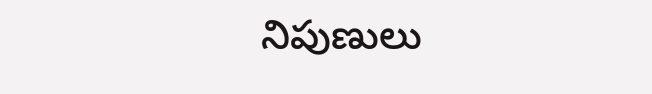నిపుణులు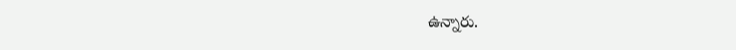ఉన్నారు.